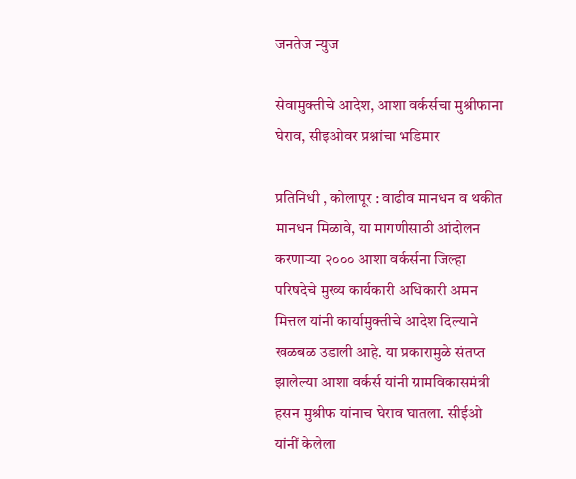जनतेज न्युज

सेवामुक्तीचे आदेश, आशा वर्कर्सचा मुश्रीफाना घेराव, सीइओवर प्रश्नांचा भडिमार

प्रतिनिधी , कोलापूर : वाढीव मानधन व थकीत मानधन मिळावे, या मागणीसाठी आंदोलन करणाऱ्या २००० आशा वर्कर्सना जिल्हा परिषदेचे मुख्य कार्यकारी अधिकारी अमन मित्तल यांनी कार्यामुक्तीचे आदेश दिल्याने खळबळ उडाली आहे. या प्रकारामुळे संतप्त झालेल्या आशा वर्कर्स यांनी ग्रामविकासमंत्री हसन मुश्रीफ यांनाच घेराव घातला. सीईओ यांनीं केलेला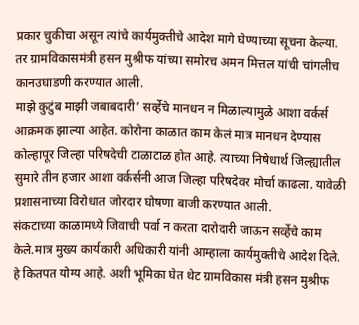प्रकार चुकीचा असून त्यांचे कार्यमुक्तीचे आदेश मागे घेण्याच्या सूचना केल्या. तर ग्रामविकासमंत्री हसन मुश्रीफ यांच्या समोरच अमन मित्तल यांची चांगलीच कानउघाडणी करण्यात आली.
माझे कुटुंब माझी जबाबदारी’ सर्व्हेचे मानधन न मिळाल्यामुळे आशा वर्कर्स आक्रमक झाल्या आहेत. कोरोना काळात काम केलं मात्र मानधन देण्यास कोल्हापूर जिल्हा परिषदेची टाळाटाळ होत आहे. त्याच्या निषेधार्थ जिल्ह्यातील सुमारे तीन हजार आशा वर्कर्सनी आज जिल्हा परिषदेवर मोर्चा काढला. यावेळी प्रशासनाच्या विरोधात जोरदार घोषणा बाजी करण्यात आली.
संकटाच्या काळामध्ये जिवाची पर्वा न करता दारोदारी जाऊन सर्व्हेचे काम केले.मात्र मुख्य कार्यकारी अधिकारी यांनी आम्हाला कार्यमुक्तीचे आदेश दिले. हे कितपत योग्य आहे. अशी भूमिका घेत थेट ग्रामविकास मंत्री हसन मुश्रीफ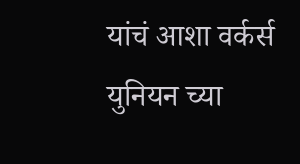यांचं आशा वर्कर्स युनियन च्या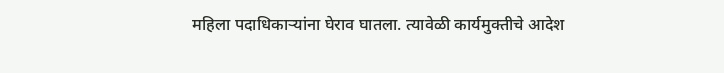महिला पदाधिकाऱ्यांना घेराव घातला. त्यावेळी कार्यमुक्तीचे आदेश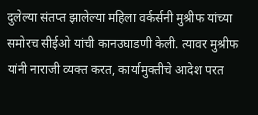दुलेल्या संतप्त झालेल्या महिला वर्कर्सनी मुश्रीफ यांच्या समोरच सीईओ यांची कानउघाडणी केली. त्यावर मुश्रीफ यांनी नाराजी व्यक्त करत, कार्यामुक्तीचे आदेश परत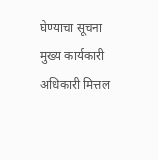घेण्याचा सूचना मुख्य कार्यकारी अधिकारी मित्तल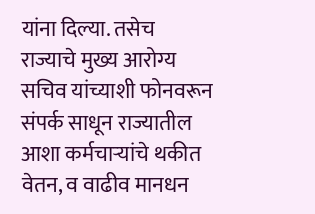यांना दिल्या. तसेच राज्याचे मुख्य आरोग्य सचिव यांच्याशी फोनवरून संपर्क साधून राज्यातील आशा कर्मचाऱ्यांचे थकीत वेतन, व वाढीव मानधन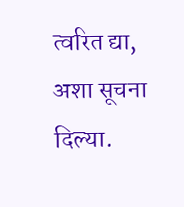त्वरित द्या, अशा सूचना दिल्या.